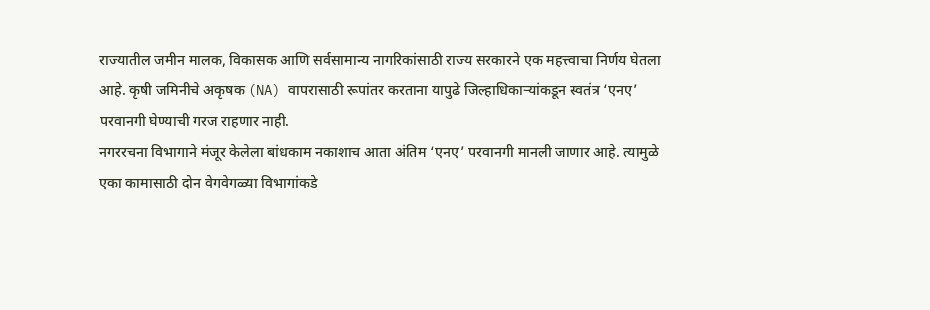राज्यातील जमीन मालक, विकासक आणि सर्वसामान्य नागरिकांसाठी राज्य सरकारने एक महत्त्वाचा निर्णय घेतला आहे. कृषी जमिनीचे अकृषक (NA) वापरासाठी रूपांतर करताना यापुढे जिल्हाधिकाऱ्यांकडून स्वतंत्र ‘एनए’ परवानगी घेण्याची गरज राहणार नाही.
नगररचना विभागाने मंजूर केलेला बांधकाम नकाशाच आता अंतिम ‘एनए’ परवानगी मानली जाणार आहे. त्यामुळे एका कामासाठी दोन वेगवेगळ्या विभागांकडे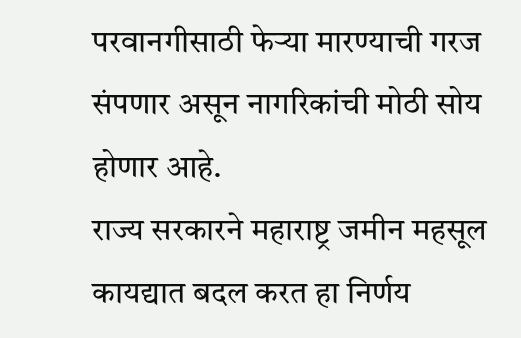परवानगीसाठी फेऱ्या मारण्याची गरज संपणार असून नागरिकांची मोठी सोय होणार आहे.
राज्य सरकारने महाराष्ट्र जमीन महसूल कायद्यात बदल करत हा निर्णय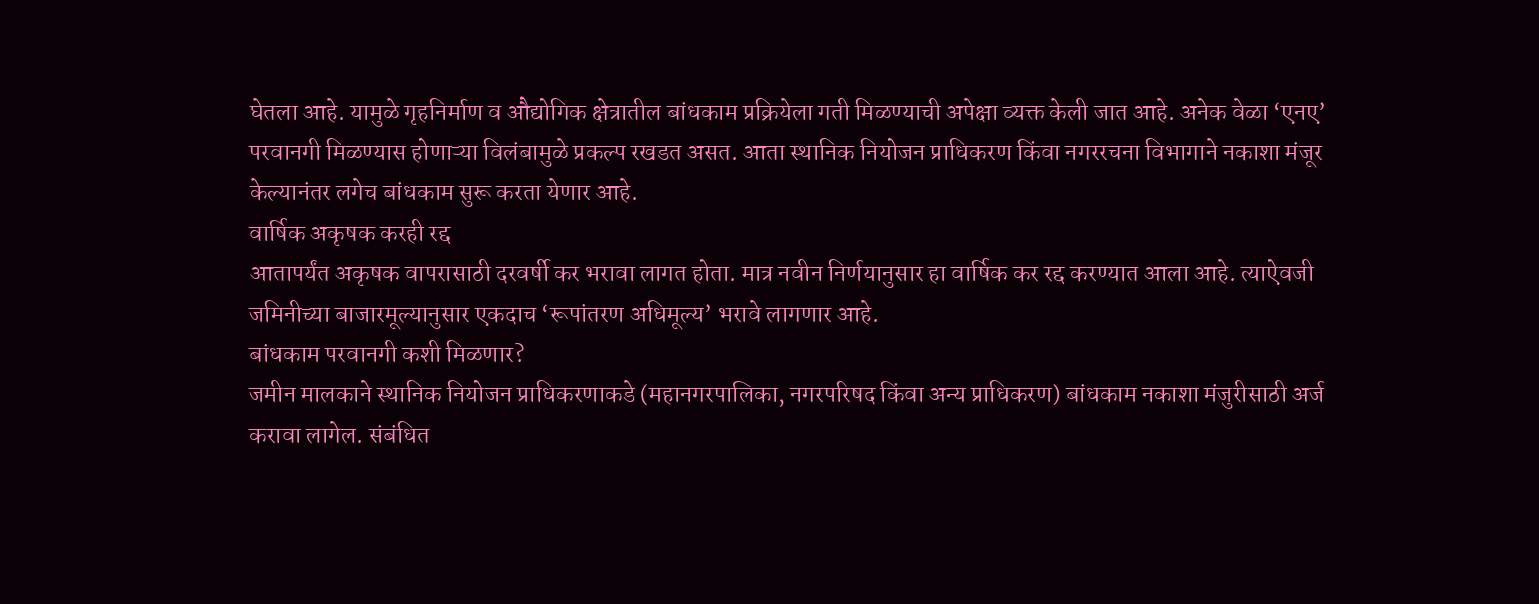घेतला आहे. यामुळे गृहनिर्माण व औद्योगिक क्षेत्रातील बांधकाम प्रक्रियेला गती मिळण्याची अपेक्षा व्यक्त केली जात आहे. अनेक वेळा ‘एनए’ परवानगी मिळण्यास होणाऱ्या विलंबामुळे प्रकल्प रखडत असत. आता स्थानिक नियोजन प्राधिकरण किंवा नगररचना विभागाने नकाशा मंजूर केल्यानंतर लगेच बांधकाम सुरू करता येणार आहे.
वार्षिक अकृषक करही रद्द
आतापर्यंत अकृषक वापरासाठी दरवर्षी कर भरावा लागत होता. मात्र नवीन निर्णयानुसार हा वार्षिक कर रद्द करण्यात आला आहे. त्याऐवजी जमिनीच्या बाजारमूल्यानुसार एकदाच ‘रूपांतरण अधिमूल्य’ भरावे लागणार आहे.
बांधकाम परवानगी कशी मिळणार?
जमीन मालकाने स्थानिक नियोजन प्राधिकरणाकडे (महानगरपालिका, नगरपरिषद किंवा अन्य प्राधिकरण) बांधकाम नकाशा मंजुरीसाठी अर्ज करावा लागेल. संबंधित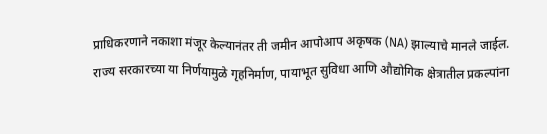प्राधिकरणाने नकाशा मंजूर केल्यानंतर ती जमीन आपोआप अकृषक (NA) झाल्याचे मानले जाईल.
राज्य सरकारच्या या निर्णयामुळे गृहनिर्माण, पायाभूत सुविधा आणि औद्योगिक क्षेत्रातील प्रकल्पांना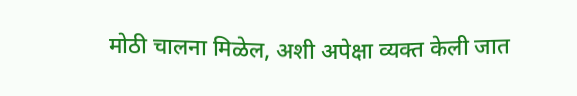मोठी चालना मिळेल, अशी अपेक्षा व्यक्त केली जात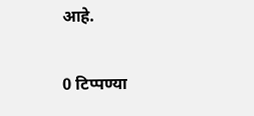आहे.

0 टिप्पण्या